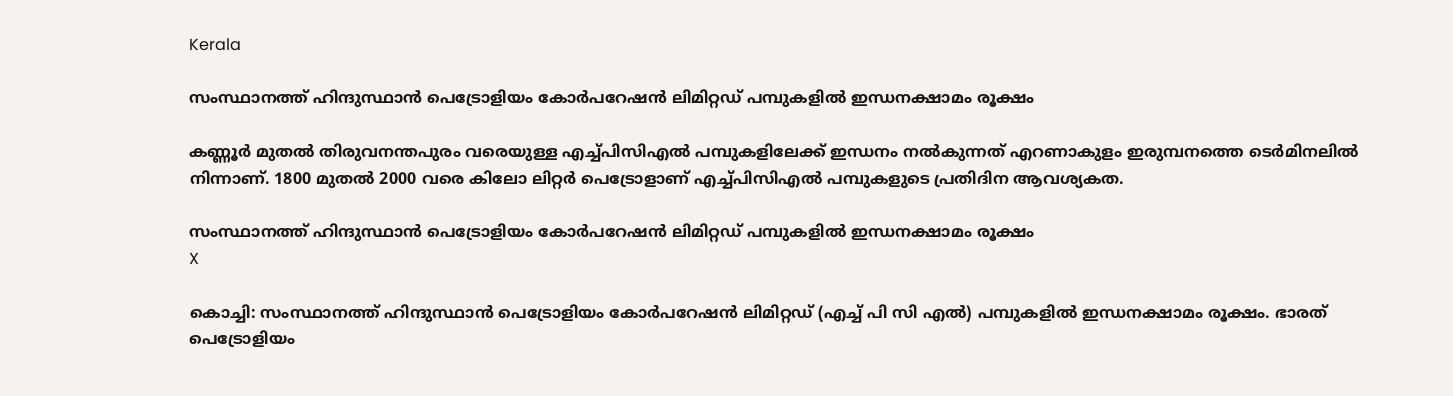Kerala

സംസ്ഥാനത്ത് ഹിന്ദുസ്ഥാന്‍ പെട്രോളിയം കോര്‍പറേഷന്‍ ലിമിറ്റഡ് പമ്പുകളില്‍ ഇന്ധനക്ഷാമം രൂക്ഷം

കണ്ണൂര്‍ മുതല്‍ തിരുവനന്തപുരം വരെയുള്ള എച്ച്പിസിഎല്‍ പമ്പുകളിലേക്ക് ഇന്ധനം നല്‍കുന്നത് എറണാകുളം ഇരുമ്പനത്തെ ടെര്‍മിനലില്‍ നിന്നാണ്. 1800 മുതല്‍ 2000 വരെ കിലോ ലിറ്റര്‍ പെട്രോളാണ് എച്ച്പിസിഎല്‍ പമ്പുകളുടെ പ്രതിദിന ആവശ്യകത.

സംസ്ഥാനത്ത് ഹിന്ദുസ്ഥാന്‍ പെട്രോളിയം കോര്‍പറേഷന്‍ ലിമിറ്റഡ് പമ്പുകളില്‍ ഇന്ധനക്ഷാമം രൂക്ഷം
X

കൊച്ചി: സംസ്ഥാനത്ത് ഹിന്ദുസ്ഥാന്‍ പെട്രോളിയം കോര്‍പറേഷന്‍ ലിമിറ്റഡ് (എച്ച് പി സി എല്‍) പമ്പുകളില്‍ ഇന്ധനക്ഷാമം രൂക്ഷം. ഭാരത് പെട്രോളിയം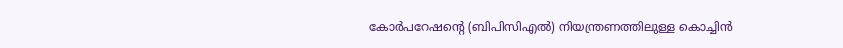കോര്‍പറേഷന്റെ (ബിപിസിഎല്‍) നിയന്ത്രണത്തിലുള്ള കൊച്ചിന്‍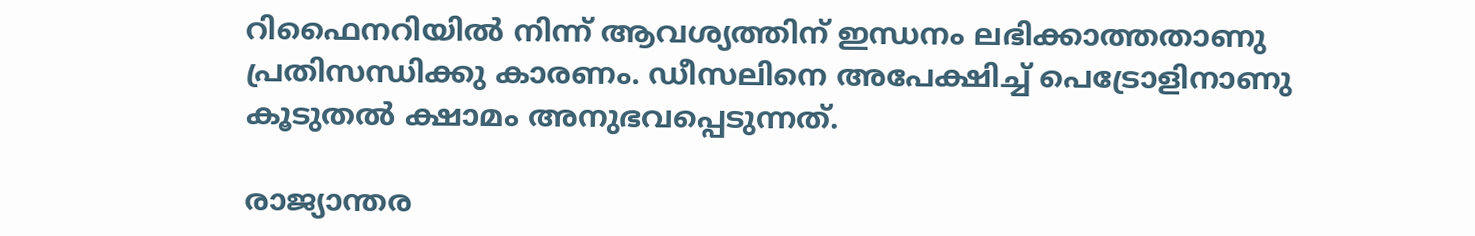റിഫൈനറിയില്‍ നിന്ന് ആവശ്യത്തിന് ഇന്ധനം ലഭിക്കാത്തതാണു പ്രതിസന്ധിക്കു കാരണം. ഡീസലിനെ അപേക്ഷിച്ച് പെട്രോളിനാണു കൂടുതല്‍ ക്ഷാമം അനുഭവപ്പെടുന്നത്.

രാജ്യാന്തര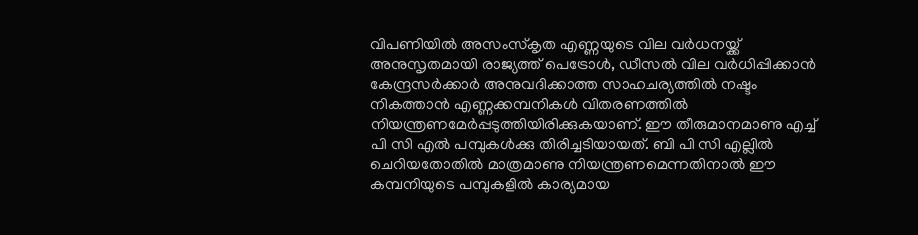വിപണിയില്‍ അസംസ്‌കൃത എണ്ണയുടെ വില വര്‍ധനയ്ക്ക് അനുസൃതമായി രാജ്യത്ത് പെട്രോള്‍, ഡീസല്‍ വില വര്‍ധിപ്പിക്കാന്‍ കേന്ദ്രസര്‍ക്കാര്‍ അനുവദിക്കാത്ത സാഹചര്യത്തില്‍ നഷ്ടം നികത്താന്‍ എണ്ണക്കമ്പനികള്‍ വിതരണത്തില്‍ നിയന്ത്രണമേർപ്പടുത്തിയിരിക്കുകയാണ്. ഈ തീരുമാനമാണു എച്ച് പി സി എല്‍ പമ്പുകള്‍ക്കു തിരിച്ചടിയായത്. ബി പി സി എല്ലില്‍ ചെറിയതോതില്‍ മാത്രമാണു നിയന്ത്രണമെന്നതിനാല്‍ ഈ കമ്പനിയുടെ പമ്പുകളില്‍ കാര്യമായ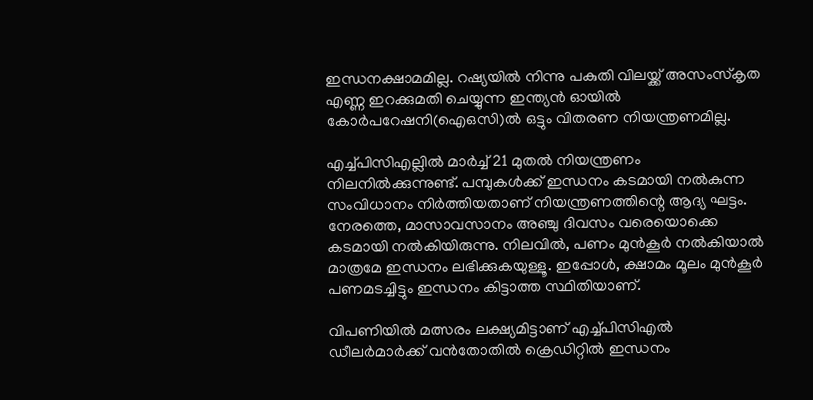ഇന്ധനക്ഷാമമില്ല. റഷ്യയില്‍ നിന്നു പകുതി വിലയ്ക്ക് അസംസ്‌കൃത എണ്ണ ഇറക്കുമതി ചെയ്യുന്ന ഇന്ത്യന്‍ ഓയില്‍ കോര്‍പറേഷനി(ഐഒസി)ല്‍ ഒട്ടും വിതരണ നിയന്ത്രണമില്ല.

എച്ച്പിസിഎല്ലില്‍ മാര്‍ച്ച് 21 മുതല്‍ നിയന്ത്രണം നിലനില്‍ക്കുന്നുണ്ട്. പമ്പുകള്‍ക്ക് ഇന്ധനം കടമായി നല്‍കുന്ന സംവിധാനം നിര്‍ത്തിയതാണ് നിയന്ത്രണത്തിന്റെ ആദ്യ ഘട്ടം. നേരത്തെ, മാസാവസാനം അഞ്ചു ദിവസം വരെയൊക്കെ കടമായി നല്‍കിയിരുന്നു. നിലവില്‍, പണം മുന്‍കൂര്‍ നല്‍കിയാല്‍ മാത്രമേ ഇന്ധനം ലഭിക്കുകയുള്ളൂ. ഇപ്പോള്‍, ക്ഷാമം മൂലം മുന്‍കൂര്‍ പണമടച്ചിട്ടും ഇന്ധനം കിട്ടാത്ത സ്ഥിതിയാണ്.

വിപണിയില്‍ മത്സരം ലക്ഷ്യമിട്ടാണ് എച്ച്പിസിഎല്‍ ഡീലര്‍മാര്‍ക്ക് വന്‍തോതില്‍ ക്രെഡിറ്റില്‍ ഇന്ധനം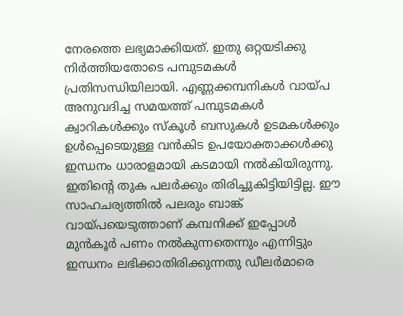നേരത്തെ ലഭ്യമാക്കിയത്. ഇതു ഒറ്റയടിക്കു നിര്‍ത്തിയതോടെ പമ്പുടമകള്‍ പ്രതിസന്ധിയിലായി. എണ്ണക്കമ്പനികള്‍ വായ്പ അനുവദിച്ച സമയത്ത് പമ്പുടമകള്‍ ക്വാറികള്‍ക്കും സ്‌കൂള്‍ ബസുകള്‍ ഉടമകള്‍ക്കും ഉള്‍പ്പെടെയുള്ള വന്‍കിട ഉപയോക്താക്കള്‍ക്കു ഇന്ധനം ധാരാളമായി കടമായി നല്‍കിയിരുന്നു. ഇതിന്റെ തുക പലര്‍ക്കും തിരിച്ചുകിട്ടിയിട്ടില്ല. ഈ സാഹചര്യത്തില്‍ പലരും ബാങ്ക് വായ്പയെടുത്താണ് കമ്പനിക്ക് ഇപ്പോള്‍ മുന്‍കൂര്‍ പണം നല്‍കുന്നതെന്നും എന്നിട്ടും ഇന്ധനം ലഭിക്കാതിരിക്കുന്നതു ഡീലര്‍മാരെ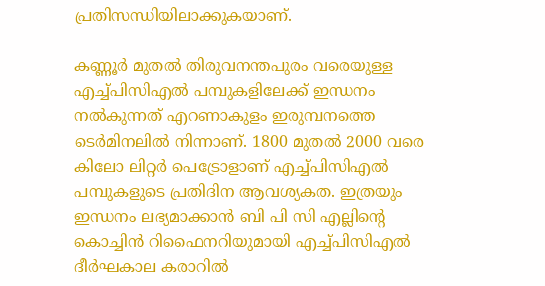പ്രതിസന്ധിയിലാക്കുകയാണ്.

കണ്ണൂര്‍ മുതല്‍ തിരുവനന്തപുരം വരെയുള്ള എച്ച്പിസിഎല്‍ പമ്പുകളിലേക്ക് ഇന്ധനം നല്‍കുന്നത് എറണാകുളം ഇരുമ്പനത്തെ ടെര്‍മിനലില്‍ നിന്നാണ്. 1800 മുതല്‍ 2000 വരെ കിലോ ലിറ്റര്‍ പെട്രോളാണ് എച്ച്പിസിഎല്‍ പമ്പുകളുടെ പ്രതിദിന ആവശ്യകത. ഇത്രയും ഇന്ധനം ലഭ്യമാക്കാന്‍ ബി പി സി എല്ലിന്റെ കൊച്ചിന്‍ റിഫൈനറിയുമായി എച്ച്പിസിഎല്‍ ദീര്‍ഘകാല കരാറില്‍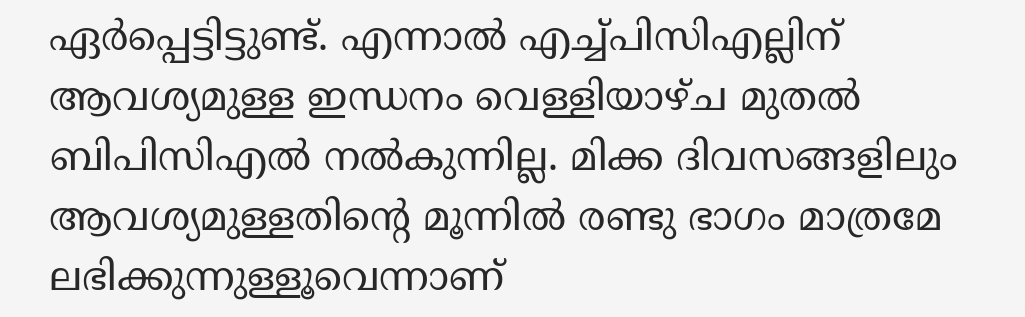ഏര്‍പ്പെട്ടിട്ടുണ്ട്. എന്നാല്‍ എച്ച്പിസിഎല്ലിന് ആവശ്യമുള്ള ഇന്ധനം വെള്ളിയാഴ്ച മുതല്‍ ബിപിസിഎല്‍ നല്‍കുന്നില്ല. മിക്ക ദിവസങ്ങളിലും ആവശ്യമുള്ളതിന്റെ മൂന്നില്‍ രണ്ടു ഭാഗം മാത്രമേ ലഭിക്കുന്നുള്ളൂവെന്നാണ്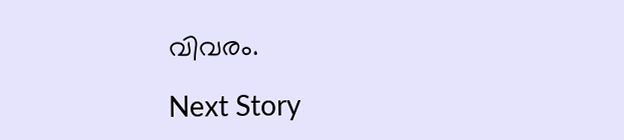വിവരം.

Next Story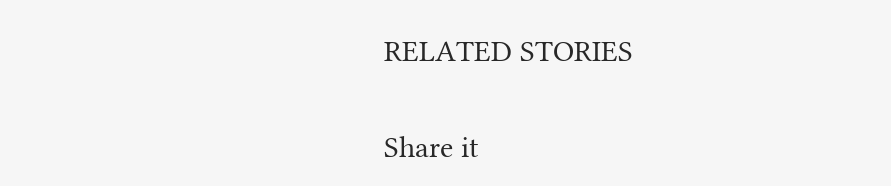RELATED STORIES

Share it